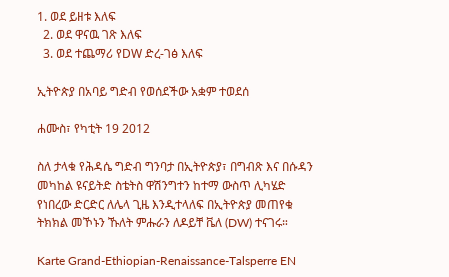1. ወደ ይዘቱ እለፍ
  2. ወደ ዋናዉ ገጽ እለፍ
  3. ወደ ተጨማሪ የDW ድረ-ገፅ እለፍ

ኢትዮጵያ በአባይ ግድብ የወሰደችው አቋም ተወደሰ

ሐሙስ፣ የካቲት 19 2012

ስለ ታላቁ የሕዳሴ ግድብ ግንባታ በኢትዮጵያ፣ በግብጽ እና በሱዳን መካከል ዩናይትድ ስቴትስ ዋሽንግተን ከተማ ውስጥ ሊካሄድ የነበረው ድርድር ለሌላ ጊዜ እንዲተላለፍ በኢትዮጵያ መጠየቁ ትክክል መኾኑን ኹለት ምሑራን ለዶይቸ ቬለ (DW) ተናገሩ።

Karte Grand-Ethiopian-Renaissance-Talsperre EN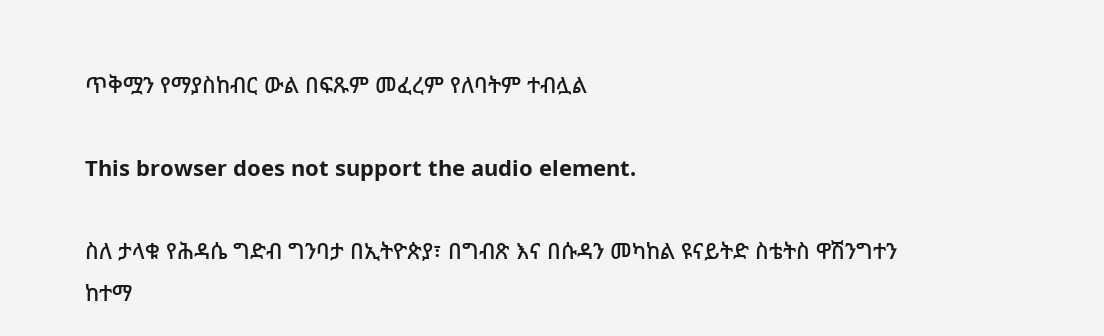ጥቅሟን የማያስከብር ውል በፍጹም መፈረም የለባትም ተብሏል

This browser does not support the audio element.

ስለ ታላቁ የሕዳሴ ግድብ ግንባታ በኢትዮጵያ፣ በግብጽ እና በሱዳን መካከል ዩናይትድ ስቴትስ ዋሽንግተን ከተማ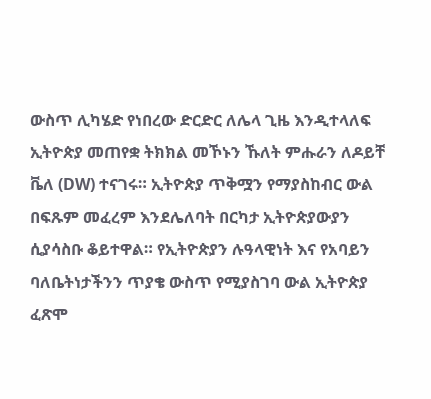ውስጥ ሊካሄድ የነበረው ድርድር ለሌላ ጊዜ እንዲተላለፍ ኢትዮጵያ መጠየቋ ትክክል መኾኑን ኹለት ምሑራን ለዶይቸ ቬለ (DW) ተናገሩ። ኢትዮጵያ ጥቅሟን የማያስከብር ውል በፍጹም መፈረም እንደሌለባት በርካታ ኢትዮጵያውያን ሲያሳስቡ ቆይተዋል። የኢትዮጵያን ሉዓላዊነት እና የአባይን ባለቤትነታችንን ጥያቄ ውስጥ የሚያስገባ ውል ኢትዮጵያ ፈጽሞ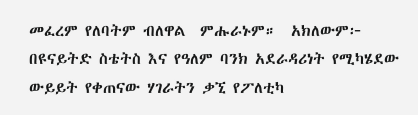መፈረም የለባትም ብለዋል  ምሑራኑም።  አክለውም፦ በዩናይትድ ስቴትስ እና የዓለም ባንክ አደራዳሪነት የሚካሄደው ውይይት የቀጠናው ሃገራትን ቃኚ የፖለቲካ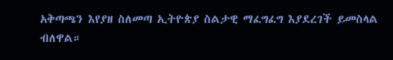አቅጣጫን እየያዘ ስለመጣ ኢትዮጵያ ስልታዊ ማፈግፈግ እያደረገች ይመስላል ብለዋል።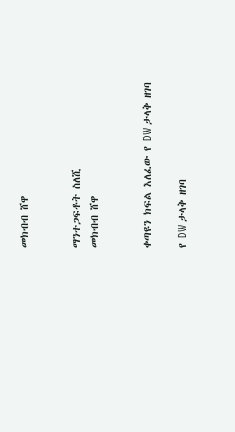መክብብ ሸዋ


ማንተጋፍቶት ስለሺ
መክብብ ሸዋ


ቀጣዩን ክፍል እለፈው የ DW ታላቅ ዘገባ

የ DW ታላቅ ዘገባ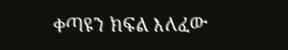ቀጣዩን ክፍል እለፈው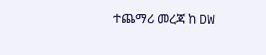ተጨማሪ መረጃ ከ DW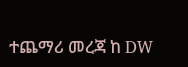ተጨማሪ መረጃ ከ DW